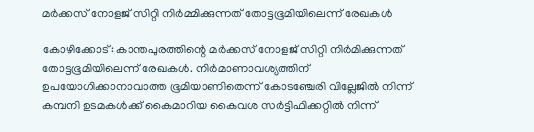മര്‍ക്കസ് നോളജ് സിറ്റി നിര്‍മ്മിക്കുന്നത് തോട്ടഭൂമിയിലെന്ന് രേഖകള്‍

കോഴിക്കോട്: കാന്തപുരത്തിന്റെ മര്‍ക്കസ് നോളജ് സിറ്റി നിര്‍മിക്കുന്നത് തോട്ടഭൂമിയിലെന്ന് രേഖകള്‍. നിര്‍മാണാവശ്യത്തിന് ഉപയോഗിക്കാനാവാത്ത ഭൂമിയാണിതെന്ന് കോടഞ്ചേരി വില്ലേജില്‍ നിന്ന് കമ്പനി ഉടമകള്‍ക്ക് കൈമാറിയ കൈവശ സര്‍ട്ടിഫിക്കറ്റില്‍ നിന്ന്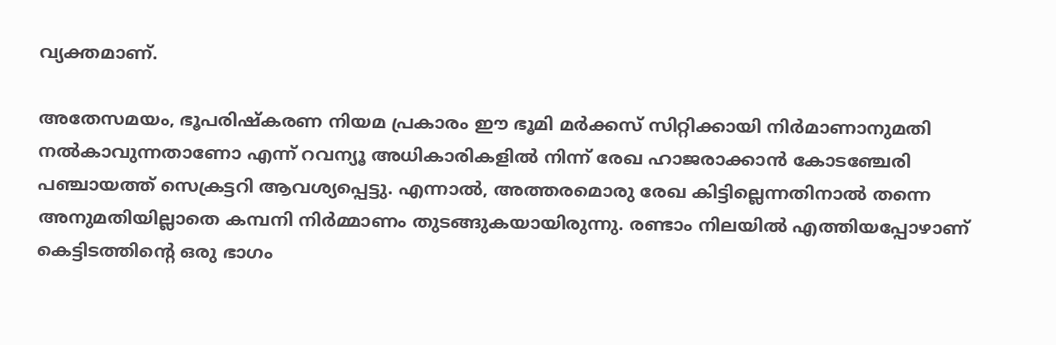വ്യക്തമാണ്.

അതേസമയം, ഭൂപരിഷ്‌കരണ നിയമ പ്രകാരം ഈ ഭൂമി മര്‍ക്കസ് സിറ്റിക്കായി നിര്‍മാണാനുമതി നല്‍കാവുന്നതാണോ എന്ന് റവന്യൂ അധികാരികളില്‍ നിന്ന് രേഖ ഹാജരാക്കാന്‍ കോടഞ്ചേരി പഞ്ചായത്ത് സെക്രട്ടറി ആവശ്യപ്പെട്ടു. എന്നാല്‍, അത്തരമൊരു രേഖ കിട്ടില്ലെന്നതിനാല്‍ തന്നെ അനുമതിയില്ലാതെ കമ്പനി നിര്‍മ്മാണം തുടങ്ങുകയായിരുന്നു. രണ്ടാം നിലയില്‍ എത്തിയപ്പോഴാണ് കെട്ടിടത്തിന്റെ ഒരു ഭാഗം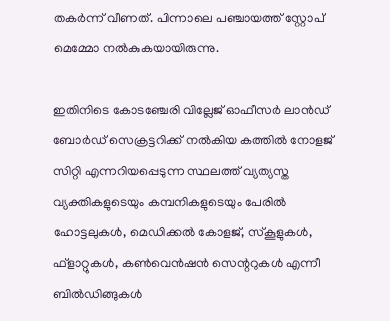തകര്‍ന്ന് വീണത്. പിന്നാലെ പഞ്ചായത്ത് സ്റ്റോപ് മെമ്മോ നല്‍കുകയായിരുന്നു.

ഇതിനിടെ കോടഞ്ചേരി വില്ലേജ് ഓഫീസര്‍ ലാന്‍ഡ് ബോര്‍ഡ് സെക്രട്ടറിക്ക് നല്‍കിയ കത്തില്‍ നോളജ് സിറ്റി എന്നറിയപ്പെടുന്ന സ്ഥലത്ത് വ്യത്യസ്ത വ്യക്തികളുടെയും കമ്പനികളുടെയും പേരില്‍ ഹോട്ടലുകള്‍, മെഡിക്കല്‍ കോളജ്, സ്‌കൂളുകള്‍, ഫ്ളാറ്റുകള്‍, കണ്‍വെന്‍ഷന്‍ സെന്ററുകള്‍ എന്നീ ബില്‍ഡിങ്ങുകള്‍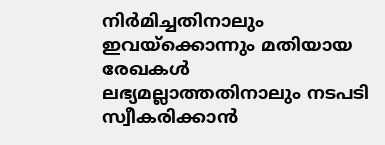നിര്‍മിച്ചതിനാലും ഇവയ്ക്കൊന്നും മതിയായ രേഖകള്‍ ലഭ്യമല്ലാത്തതിനാലും നടപടി സ്വീകരിക്കാന്‍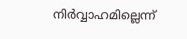നിര്‍വ്വാഹമില്ലെന്ന്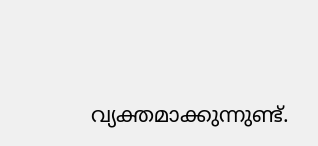വ്യക്തമാക്കുന്നുണ്ട്.